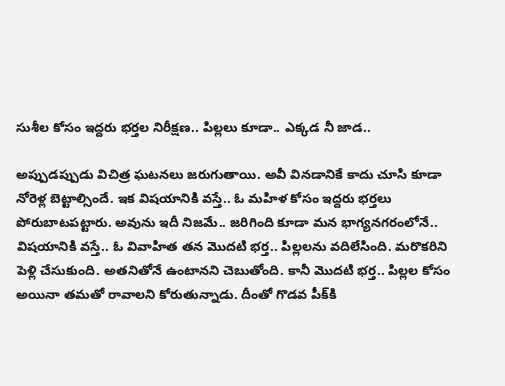సుశీల కోసం ఇద్దరు భర్తల నిరీక్షణ.. పిల్లలు కూడా.. ఎక్కడ నీ జాడ..

అప్పుడప్పుడు విచిత్ర ఘటనలు జరుగుతాయి. అవీ వినడానికే కాదు చూసి కూడా నోరెళ్ల బెట్టాల్సిందే. ఇక విషయానికి వస్తే.. ఓ మహిళ కోసం ఇద్దరు భర్తలు పోరుబాటపట్టారు. అవును ఇదీ నిజమే.. జరిగింది కూడా మన భాగ్యనగరంలోనే.. విషయానికి వస్తే.. ఓ వివాహిత తన మొదటి భర్త.. పిల్లలను వదిలేసింది. మరొకరిని పెళ్లి చేసుకుంది. అతనితోనే ఉంటానని చెబుతోంది. కానీ మొదటి భర్త.. పిల్లల కోసం అయినా తమతో రావాలని కోరుతున్నాడు. దీంతో గొడవ పీక్‌కి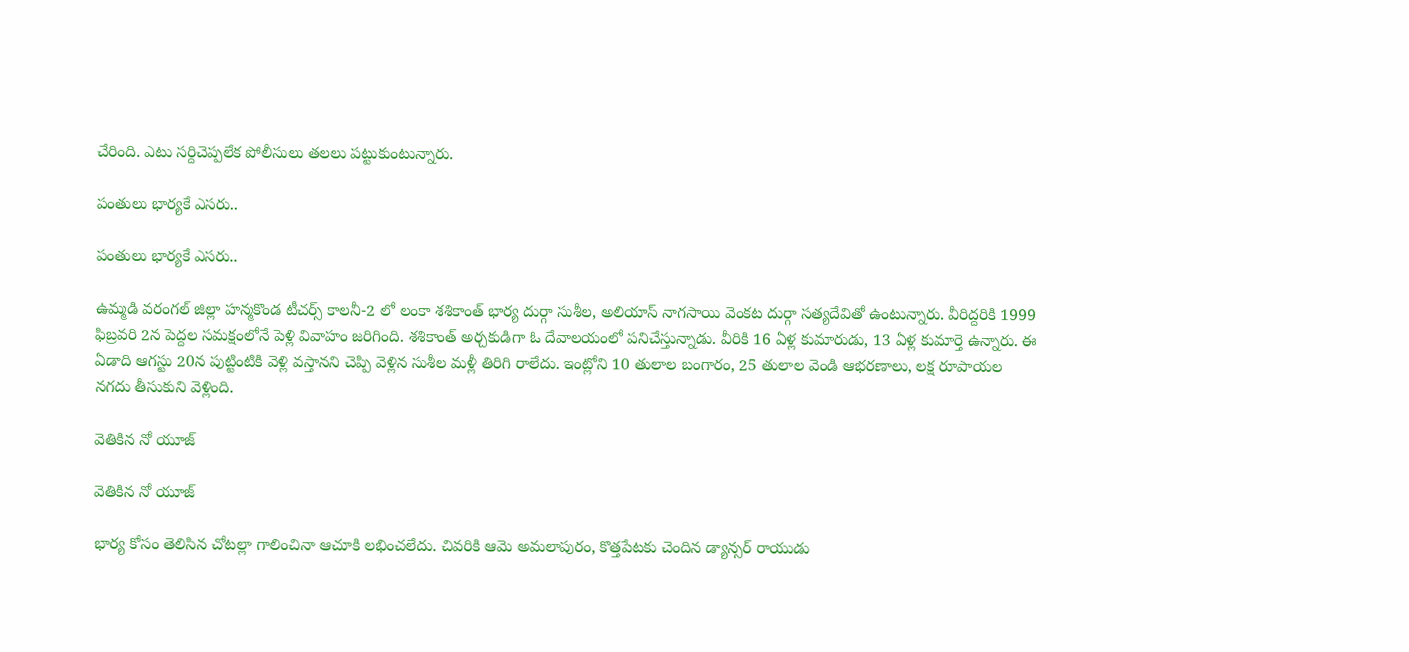చేరింది. ఎటు సర్దిచెప్పలేక పోలీసులు తలలు పట్టుకుంటున్నారు.

పంతులు భార్యకే ఎసరు..

పంతులు భార్యకే ఎసరు..

ఉమ్మడి వరంగల్ జిల్లా హన్మకొండ టీచర్స్ కాలనీ-2 లో లంకా శశికాంత్ భార్య దుర్గా సుశీల, అలియాస్ నాగసాయి వెంకట దుర్గా సత్యదేవితో ఉంటున్నారు. వీరిద్దరికి 1999 ఫిబ్రవరి 2న పెద్దల సమక్షంలోనే పెళ్లి వివాహం జరిగింది. శశికాంత్ అర్చకుడిగా ఓ దేవాలయంలో పనిచేస్తున్నాడు. వీరికి 16 ఏళ్ల కుమారుడు, 13 ఏళ్ల కుమార్తె ఉన్నారు. ఈ ఏడాది ఆగస్టు 20న పుట్టింటికి వెళ్లి వస్తానని చెప్పి వెళ్లిన సుశీల మళ్లీ తిరిగి రాలేదు. ఇంట్లోని 10 తులాల బంగారం, 25 తులాల వెండి ఆభరణాలు, లక్ష రూపాయల నగదు తీసుకుని వెళ్లింది.

వెతికిన నో యూజ్

వెతికిన నో యూజ్

భార్య కోసం తెలిసిన చోటల్లా గాలించినా ఆచూకి లభించలేదు. చివరికి ఆమె అమలాపురం, కొత్తపేటకు చెందిన డ్యాన్సర్ రాయుడు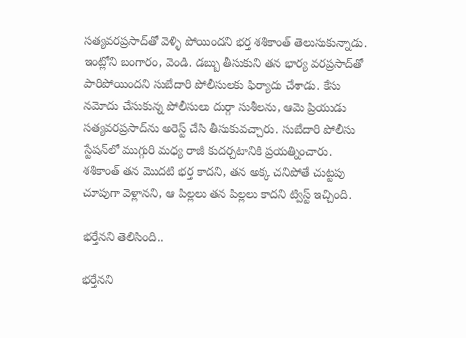సత్యవరప్రసాద్‌తో వెళ్ళి పోయిందని భర్త శశికాంత్ తెలుసుకున్నాడు. ఇంట్లోని బంగారం, వెండి. డబ్బు తీసుకుని తన భార్య వరప్రసాద్‌తో పారిపోయిందని సుబేదారి పోలీసులకు ఫిర్యాదు చేశాడు. కేసు నమోదు చేసుకున్న పోలీసులు దుర్గా సుశీలను, ఆమె ప్రియుడు సత్యవరప్రసాద్‌ను అరెస్ట్ చేసి తీసుకువచ్చారు. సుబేదారి పోలీసు స్టేషన్‌లో ముగ్గురి మధ్య రాజీ కుదర్చటానికి ప్రయత్నించారు. శశికాంత్ తన మొదటి భర్త కాదని, తన అక్క చనిపోతే చుట్టపు చూపుగా వెళ్లానని, ఆ పిల్లలు తన పిల్లలు కాదని ట్విస్ట్ ఇచ్చింది.

భర్తేనని తెలిసింది..

భర్తేనని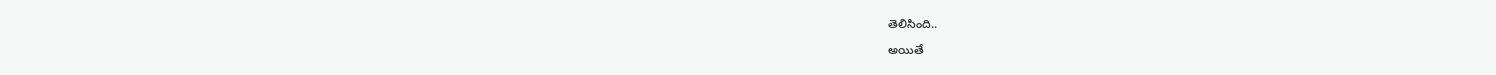తెలిసింది..

అయితే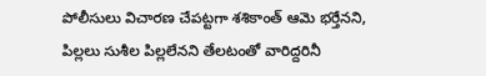పోలీసులు విచారణ చేపట్టగా శశికాంత్ ఆమె భర్తేనని, పిల్లలు సుశీల పిల్లలేనని తేలటంతో వారిద్దరినీ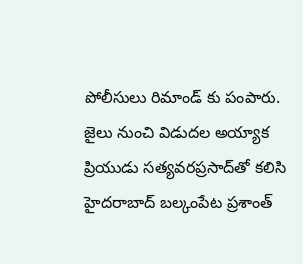పోలీసులు రిమాండ్ కు పంపారు. జైలు నుంచి విడుదల అయ్యాక ప్రియుడు సత్యవరప్రసాద్‌తో కలిసి హైదరాబాద్ బల్కంపేట ప్రశాంత్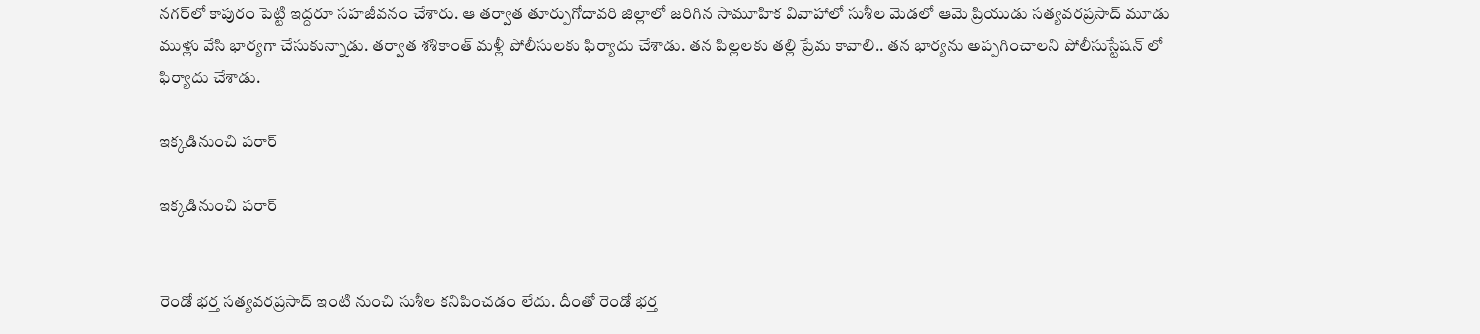నగర్‌లో కాపురం పెట్టి ఇద్దరూ సహజీవనం చేశారు. ఆ తర్వాత తూర్పుగోదావరి జిల్లాలో జరిగిన సామూహిక వివాహాలో సుశీల మెడలో ఆమె ప్రియుడు సత్యవరప్రసాద్ మూడు ముళ్లు వేసి భార్యగా చేసుకున్నాడు. తర్వాత శశికాంత్ మళ్లీ పోలీసులకు ఫిర్యాదు చేశాడు. తన పిల్లలకు తల్లి ప్రేమ కావాలి.. తన భార్యను అప్పగించాలని పోలీసుస్టేషన్ లో ఫిర్యాదు చేశాడు.

ఇక్కడినుంచి పరార్

ఇక్కడినుంచి పరార్


రెండో భర్త సత్యవరప్రసాద్ ఇంటి నుంచి సుశీల కనిపించడం లేదు. దీంతో రెండో భర్త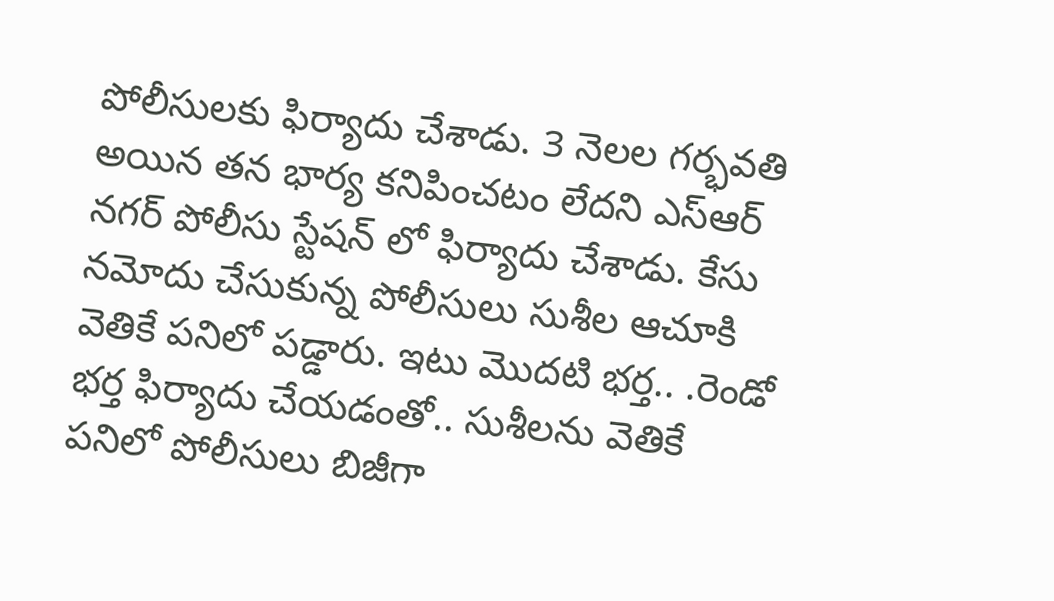పోలీసులకు ఫిర్యాదు చేశాడు. 3 నెలల గర్భవతి అయిన తన భార్య కనిపించటం లేదని ఎస్ఆర్ నగర్ పోలీసు స్టేషన్ లో ఫిర్యాదు చేశాడు. కేసు నమోదు చేసుకున్న పోలీసులు సుశీల ఆచూకి వెతికే పనిలో పడ్డారు. ఇటు మొదటి భర్త.. .రెండో భర్త ఫిర్యాదు చేయడంతో.. సుశీలను వెతికే పనిలో పోలీసులు బిజీగా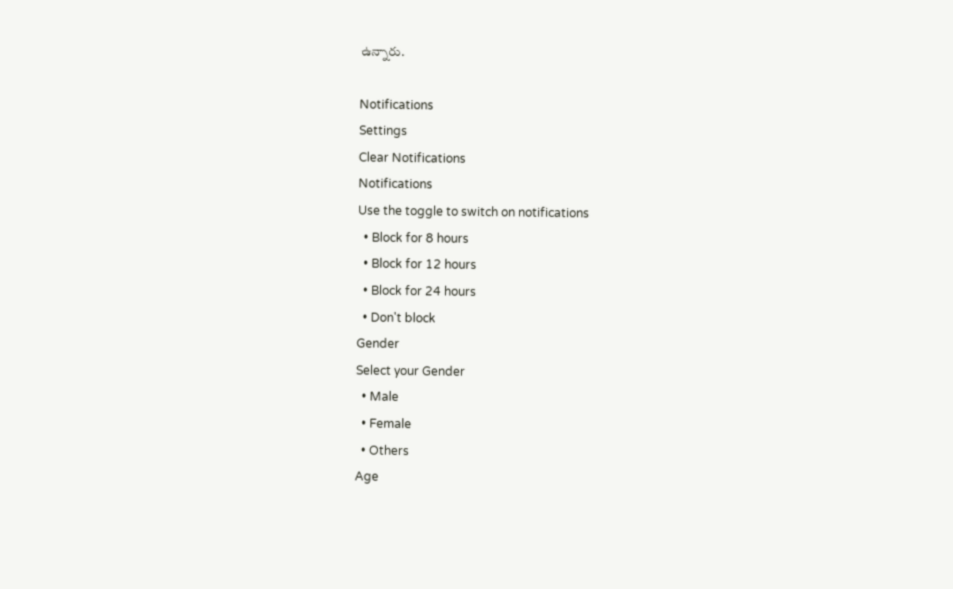ఉన్నారు.

Notifications
Settings
Clear Notifications
Notifications
Use the toggle to switch on notifications
  • Block for 8 hours
  • Block for 12 hours
  • Block for 24 hours
  • Don't block
Gender
Select your Gender
  • Male
  • Female
  • Others
Age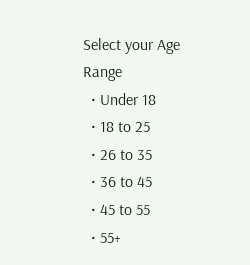Select your Age Range
  • Under 18
  • 18 to 25
  • 26 to 35
  • 36 to 45
  • 45 to 55
  • 55+